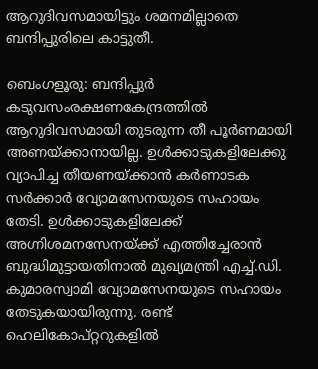ആറുദിവസമായിട്ടും ശമനമില്ലാതെ ബന്ദിപ്പുരിലെ കാട്ടുതീ.

ബെംഗളൂരു: ബന്ദിപ്പുർ കടുവസംരക്ഷണകേന്ദ്രത്തിൽ ആറുദിവസമായി തുടരുന്ന തീ പൂർണമായി അണയ്ക്കാനായില്ല. ഉൾക്കാടുകളിലേക്കു വ്യാപിച്ച തീയണയ്ക്കാൻ കർണാടക സർക്കാർ വ്യോമസേനയുടെ സഹായം തേടി. ഉൾക്കാടുകളിലേക്ക് അഗ്നിശമനസേനയ്ക്ക് എത്തിച്ചേരാൻ ബുദ്ധിമുട്ടായതിനാൽ മുഖ്യമന്ത്രി എച്ച്.ഡി. കുമാരസ്വാമി വ്യോമസേനയുടെ സഹായം തേടുകയായിരുന്നു. രണ്ട് ഹെലികോപ്റ്ററുകളിൽ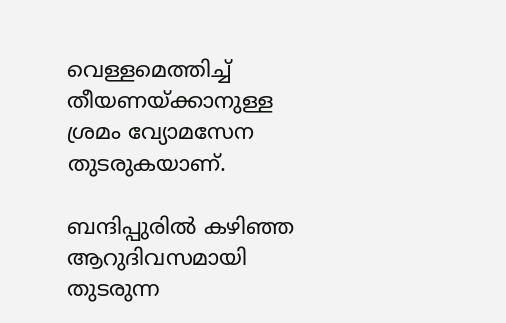വെള്ളമെത്തിച്ച് തീയണയ്ക്കാനുള്ള ശ്രമം വ്യോമസേന തുടരുകയാണ്.

ബന്ദിപ്പുരിൽ കഴിഞ്ഞ ആറുദിവസമായി തുടരുന്ന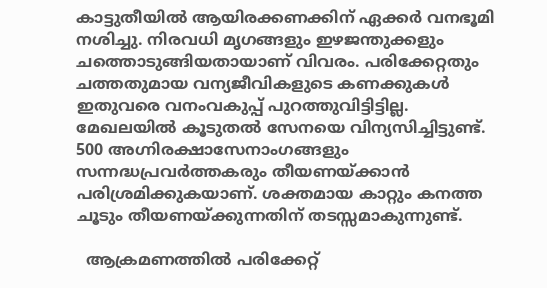കാട്ടുതീയിൽ ആയിരക്കണക്കിന് ഏക്കർ വനഭൂമി നശിച്ചു. നിരവധി മൃഗങ്ങളും ഇഴജന്തുക്കളും ചത്തൊടുങ്ങിയതായാണ് വിവരം. പരിക്കേറ്റതും ചത്തതുമായ വന്യജീവികളുടെ കണക്കുകൾ ഇതുവരെ വനംവകുപ്പ് പുറത്തുവിട്ടിട്ടില്ല. മേഖലയിൽ കൂടുതൽ സേനയെ വിന്യസിച്ചിട്ടുണ്ട്. 500 അഗ്നിരക്ഷാസേനാംഗങ്ങളും സന്നദ്ധപ്രവർത്തകരും തീയണയ്ക്കാൻ പരിശ്രമിക്കുകയാണ്. ശക്തമായ കാറ്റും കനത്ത ചൂടും തീയണയ്ക്കുന്നതിന് തടസ്സമാകുന്നുണ്ട്.

  ആക്രമണത്തിൽ പരിക്കേറ്റ്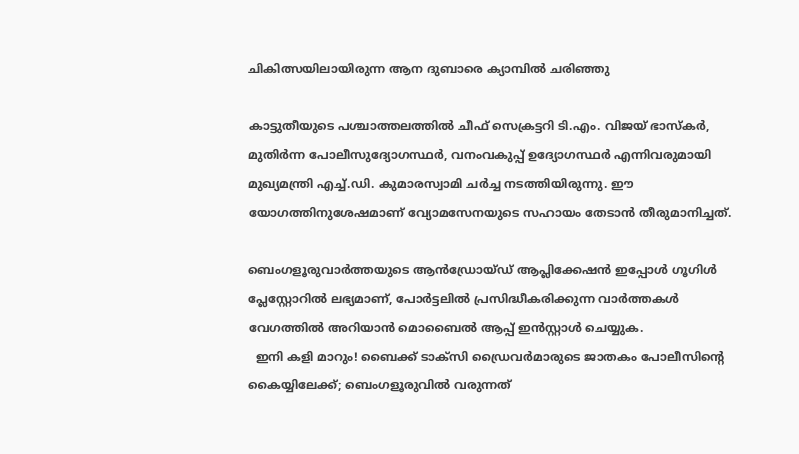ചികിത്സയിലായിരുന്ന ആന ദുബാരെ ക്യാമ്പിൽ ചരിഞ്ഞു

കാട്ടുതീയുടെ പശ്ചാത്തലത്തിൽ ചീഫ് സെക്രട്ടറി ടി.എം. വിജയ് ഭാസ്കർ, മുതിർന്ന പോലീസുദ്യോഗസ്ഥർ, വനംവകുപ്പ് ഉദ്യോഗസ്ഥർ എന്നിവരുമായി മുഖ്യമന്ത്രി എച്ച്.ഡി. കുമാരസ്വാമി ചർച്ച നടത്തിയിരുന്നു. ഈ യോഗത്തിനുശേഷമാണ് വ്യോമസേനയുടെ സഹായം തേടാൻ തീരുമാനിച്ചത്.

ബെംഗളൂരുവാർത്തയുടെ ആൻഡ്രോയ്ഡ് ആപ്ലിക്കേഷൻ ഇപ്പോൾ ഗൂഗിൾ പ്ലേസ്റ്റോറിൽ ലഭ്യമാണ്, പോർട്ടലിൽ പ്രസിദ്ധീകരിക്കുന്ന വാർത്തകൾ വേഗത്തിൽ അറിയാൻ മൊബൈൽ ആപ്പ് ഇൻസ്റ്റാൾ ചെയ്യുക.
  ഇനി കളി മാറും! ബൈക്ക് ടാക്സി ഡ്രൈവർമാരുടെ ജാതകം പോലീസിന്റെ കൈയ്യിലേക്ക്; ബെംഗളൂരുവിൽ വരുന്നത്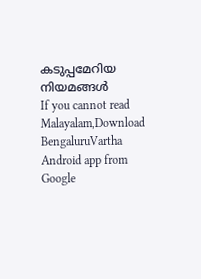കടുപ്പമേറിയ നിയമങ്ങൾ
If you cannot read Malayalam,Download BengaluruVartha Android app from Google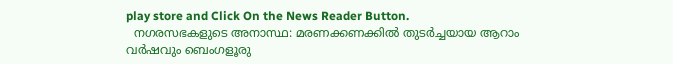play store and Click On the News Reader Button.
  നഗരസഭകളുടെ അനാസ്ഥ: മരണക്കണക്കിൽ തുടർച്ചയായ ആറാം വർഷവും ബെംഗളൂരു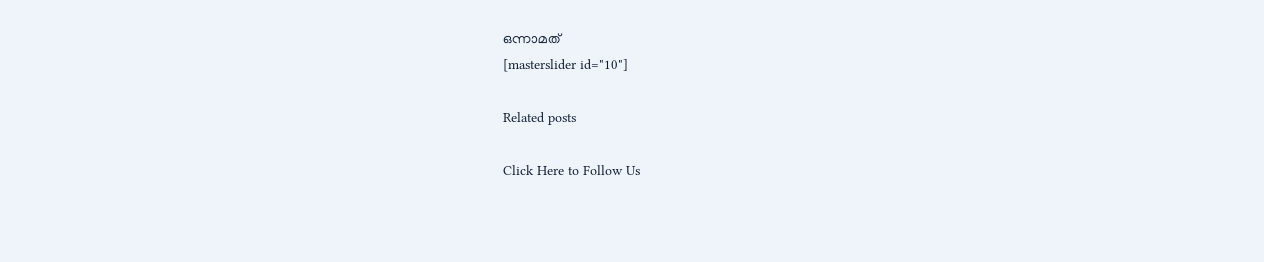ഒന്നാമത്
[masterslider id="10"]

Related posts

Click Here to Follow Us